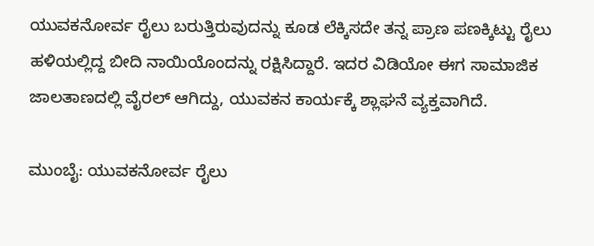ಯುವಕನೋರ್ವ ರೈಲು ಬರುತ್ತಿರುವುದನ್ನು ಕೂಡ ಲೆಕ್ಕಿಸದೇ ತನ್ನ ಪ್ರಾಣ ಪಣಕ್ಕಿಟ್ಟು ರೈಲು ಹಳಿಯಲ್ಲಿದ್ದ ಬೀದಿ ನಾಯಿಯೊಂದನ್ನು ರಕ್ಷಿಸಿದ್ದಾರೆ. ಇದರ ವಿಡಿಯೋ ಈಗ ಸಾಮಾಜಿಕ ಜಾಲತಾಣದಲ್ಲಿ ವೈರಲ್ ಆಗಿದ್ದು, ಯುವಕನ ಕಾರ್ಯಕ್ಕೆ ಶ್ಲಾಘನೆ ವ್ಯಕ್ತವಾಗಿದೆ.

ಮುಂಬೈ: ಯುವಕನೋರ್ವ ರೈಲು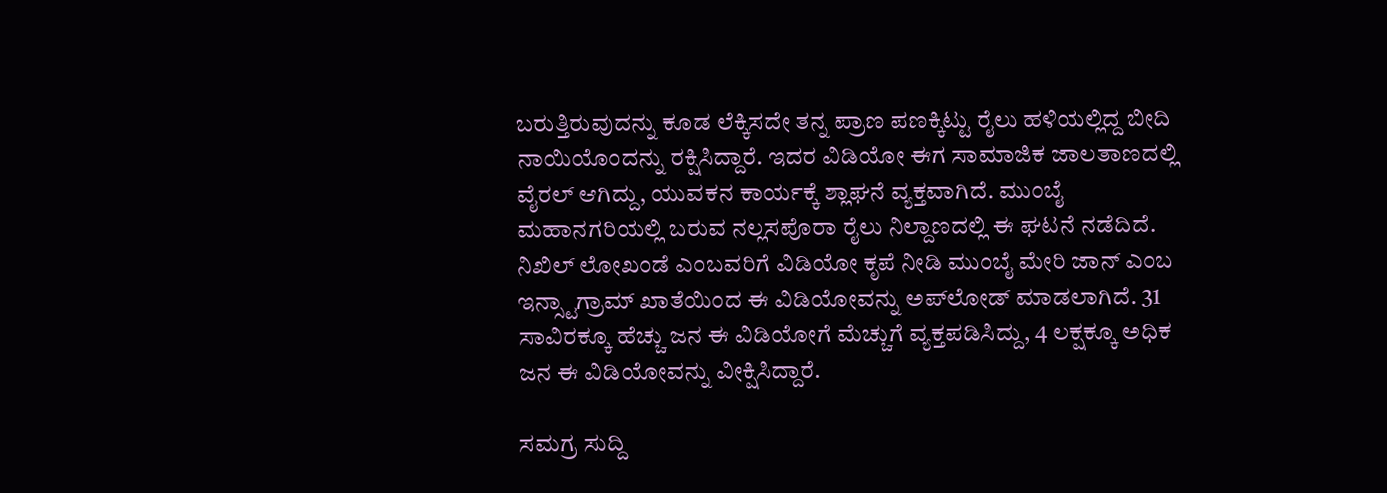ಬರುತ್ತಿರುವುದನ್ನು ಕೂಡ ಲೆಕ್ಕಿಸದೇ ತನ್ನ ಪ್ರಾಣ ಪಣಕ್ಕಿಟ್ಟು ರೈಲು ಹಳಿಯಲ್ಲಿದ್ದ ಬೀದಿ ನಾಯಿಯೊಂದನ್ನು ರಕ್ಷಿಸಿದ್ದಾರೆ. ಇದರ ವಿಡಿಯೋ ಈಗ ಸಾಮಾಜಿಕ ಜಾಲತಾಣದಲ್ಲಿ ವೈರಲ್ ಆಗಿದ್ದು, ಯುವಕನ ಕಾರ್ಯಕ್ಕೆ ಶ್ಲಾಘನೆ ವ್ಯಕ್ತವಾಗಿದೆ. ಮುಂಬೈ ಮಹಾನಗರಿಯಲ್ಲಿ ಬರುವ ನಲ್ಲಸಪೊರಾ ರೈಲು ನಿಲ್ದಾಣದಲ್ಲಿ ಈ ಘಟನೆ ನಡೆದಿದೆ. ನಿಖಿಲ್ ಲೋಖಂಡೆ ಎಂಬವರಿಗೆ ವಿಡಿಯೋ ಕೃಪೆ ನೀಡಿ ಮುಂಬೈ ಮೇರಿ ಜಾನ್ ಎಂಬ ಇನ್ಸ್ಟಾಗ್ರಾಮ್ ಖಾತೆಯಿಂದ ಈ ವಿಡಿಯೋವನ್ನು ಅಪ್‌ಲೋಡ್ ಮಾಡಲಾಗಿದೆ. 31 ಸಾವಿರಕ್ಕೂ ಹೆಚ್ಚು ಜನ ಈ ವಿಡಿಯೋಗೆ ಮೆಚ್ಚುಗೆ ವ್ಯಕ್ತಪಡಿಸಿದ್ದು, 4 ಲಕ್ಷಕ್ಕೂ ಅಧಿಕ ಜನ ಈ ವಿಡಿಯೋವನ್ನು ವೀಕ್ಷಿಸಿದ್ದಾರೆ.

ಸಮಗ್ರ ಸುದ್ದಿ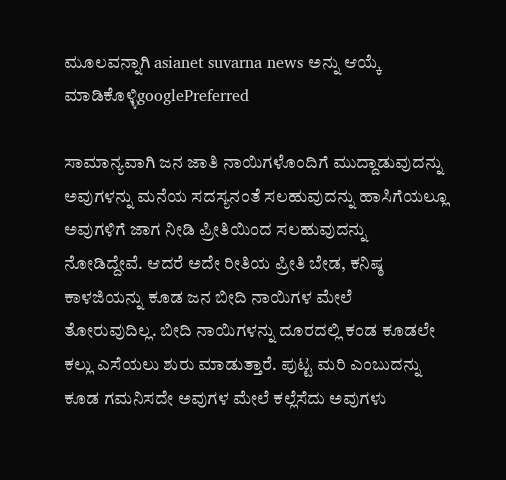ಮೂಲವನ್ನಾಗಿ asianet suvarna news ಅನ್ನು ಆಯ್ಕೆ ಮಾಡಿಕೊಳ್ಳಿgooglePreferred

ಸಾಮಾನ್ಯವಾಗಿ ಜನ ಜಾತಿ ನಾಯಿಗಳೊಂದಿಗೆ ಮುದ್ದಾಡುವುದನ್ನು ಅವುಗಳನ್ನು ಮನೆಯ ಸದಸ್ಯನಂತೆ ಸಲಹುವುದನ್ನು ಹಾಸಿಗೆಯಲ್ಲೂ ಅವುಗಳಿಗೆ ಜಾಗ ನೀಡಿ ಪ್ರೀತಿಯಿಂದ ಸಲಹುವುದನ್ನು ನೋಡಿದ್ದೇವೆ. ಆದರೆ ಅದೇ ರೀತಿಯ ಪ್ರೀತಿ ಬೇಡ, ಕನಿಷ್ಠ ಕಾಳಜಿಯನ್ನು ಕೂಡ ಜನ ಬೀದಿ ನಾಯಿಗಳ ಮೇಲೆ ತೋರುವುದಿಲ್ಲ. ಬೀದಿ ನಾಯಿಗಳನ್ನು ದೂರದಲ್ಲಿ ಕಂಡ ಕೂಡಲೇ ಕಲ್ಲು ಎಸೆಯಲು ಶುರು ಮಾಡುತ್ತಾರೆ. ಪುಟ್ಟ ಮರಿ ಎಂಬುದನ್ನು ಕೂಡ ಗಮನಿಸದೇ ಅವುಗಳ ಮೇಲೆ ಕಲ್ಲೆಸೆದು ಅವುಗಳು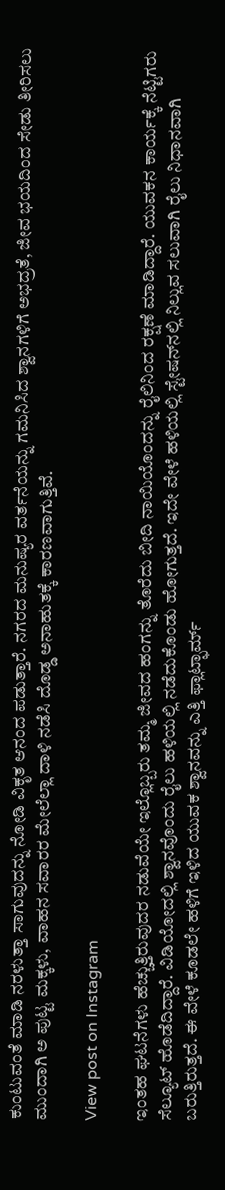ಕುಂಟುವಂತೆ ಮಾಡಿ ನರಳುತ್ತಾ ಸಾಗುವುದನ್ನು ನೋಡಿ ವಿಕೃತ ಆನಂದ ಪಡುತ್ತಾರೆ. ನಗರದ ಮನುಷ್ಯರ ವರ್ತನೆಯನ್ನು ಗಮನಿಸಿದ ಶ್ವಾನಗಳಿಗೆ ಅಭದ್ರತೆ, ಜೀವ ಭಯದಿಂದ ಸೇಡು ತೀರಿಸಲು ಮುಂದಾಗಿ ಅ ಪುಟ್ಟ ಮಕ್ಕಳು, ವಾಹನ ಸವಾರರ ಮೇಲೆಲ್ಲಾ ದಾಳಿ ನಡೆಸಿ ದೊಡ್ಡ ಅನಾಹುತಕ್ಕೆ ಕಾರಣವಾಗುತ್ತಿವೆ.

View post on Instagram

ಇಂತಹ ಘಟನೆಗಳು ಹೆಚ್ಚುತ್ತಿರುವುದರ ನಡುವೆಯೇ ಇಲ್ಲೊಬ್ಬರು ತಮ್ಮ ಜೀವದ ಹಂಗನ್ನು ತೊರೆದು ಬೀದಿ ನಾಯಿಯೊಂದನ್ನು ರೈಲಿನಿಂದ ರಕ್ಷಣೆ ಮಾಡಿದ್ದಾರೆ. ಯುವಕನ ಕಾರ್ಯಕ್ಕೆ ನೆಟ್ಟಿಗರು ಸೆಲ್ಯೂಟ್‌ ಹೊಡೆದಿದ್ದಾರೆ. ವಿಡಿಯೋದಲ್ಲಿ ಶ್ವಾನವೊಂದು ರೈಲು ಹಳಿಯಲ್ಲಿ ನಡೆದುಕೊಂಡು ಹೋಗುತ್ತದೆ. ಇದೇ ವೇಳೆ ಹಳಿಯಲ್ಲಿ ಸ್ಟೇಷನ್‌ನಲ್ಲಿ ನಿಲ್ಲುವ ಸಲುವಾಗಿ ರೈಲು ನಿಧಾನವಾಗಿ ಬರುತ್ತಿರುತ್ತದೆ. ಈ ವೇಳೆ ಕೂಡಲೇ ಹಳಿಗೆ ಇಳಿದ ಯುವಕ ಶ್ವಾನವನ್ನು ಎತ್ತಿ ಫ್ಲಾಟ್ಫಾರ್ಮ್‌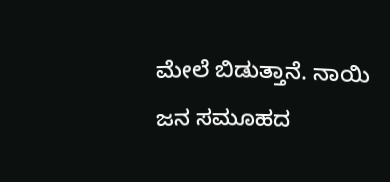ಮೇಲೆ ಬಿಡುತ್ತಾನೆ. ನಾಯಿ ಜನ ಸಮೂಹದ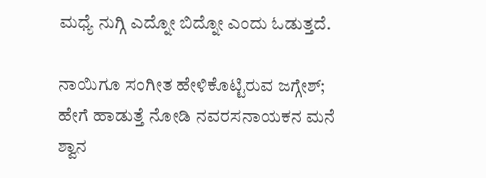ಮಧ್ಯೆ ನುಗ್ಗಿ ಎದ್ನೋ ಬಿದ್ನೋ ಎಂದು ಓಡುತ್ತದೆ.

ನಾಯಿಗೂ ಸಂಗೀತ ಹೇಳಿಕೊಟ್ಟಿರುವ ಜಗ್ಗೇಶ್; ಹೇಗೆ ಹಾಡುತ್ತೆ ನೋಡಿ ನವರಸನಾಯಕನ ಮನೆ ಶ್ವಾನ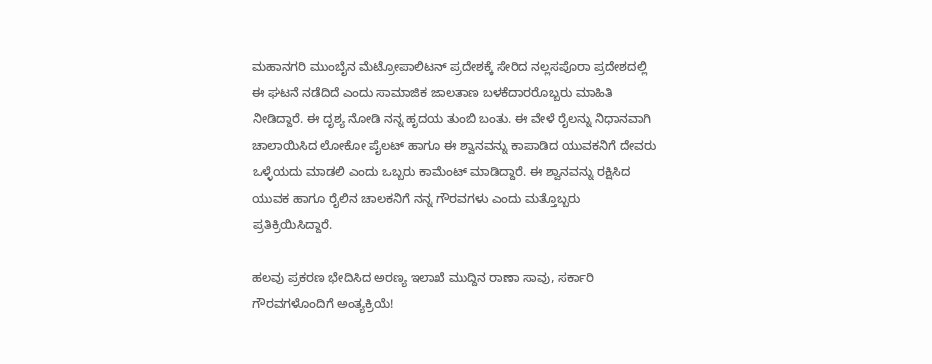ಮಹಾನಗರಿ ಮುಂಬೈನ ಮೆಟ್ರೋಪಾಲಿಟನ್‌ ಪ್ರದೇಶಕ್ಕೆ ಸೇರಿದ ನಲ್ಲಸಪೊರಾ ಪ್ರದೇಶದಲ್ಲಿ ಈ ಘಟನೆ ನಡೆದಿದೆ ಎಂದು ಸಾಮಾಜಿಕ ಜಾಲತಾಣ ಬಳಕೆದಾರರೊಬ್ಬರು ಮಾಹಿತಿ ನೀಡಿದ್ದಾರೆ. ಈ ದೃಶ್ಯ ನೋಡಿ ನನ್ನ ಹೃದಯ ತುಂಬಿ ಬಂತು. ಈ ವೇಳೆ ರೈಲನ್ನು ನಿಧಾನವಾಗಿ ಚಾಲಾಯಿಸಿದ ಲೋಕೋ ಪೈಲಟ್ ಹಾಗೂ ಈ ಶ್ವಾನವನ್ನು ಕಾಪಾಡಿದ ಯುವಕನಿಗೆ ದೇವರು ಒಳ್ಳೆಯದು ಮಾಡಲಿ ಎಂದು ಒಬ್ಬರು ಕಾಮೆಂಟ್ ಮಾಡಿದ್ದಾರೆ. ಈ ಶ್ವಾನವನ್ನು ರಕ್ಷಿಸಿದ ಯುವಕ ಹಾಗೂ ರೈಲಿನ ಚಾಲಕನಿಗೆ ನನ್ನ ಗೌರವಗಳು ಎಂದು ಮತ್ತೊಬ್ಬರು ಪ್ರತಿಕ್ರಿಯಿಸಿದ್ದಾರೆ.

ಹಲವು ಪ್ರಕರಣ ಭೇದಿಸಿದ ಅರಣ್ಯ ಇಲಾಖೆ ಮುದ್ದಿನ ರಾಣಾ ಸಾವು, ಸರ್ಕಾರಿ ಗೌರವಗಳೊಂದಿಗೆ ಅಂತ್ಯಕ್ರಿಯೆ!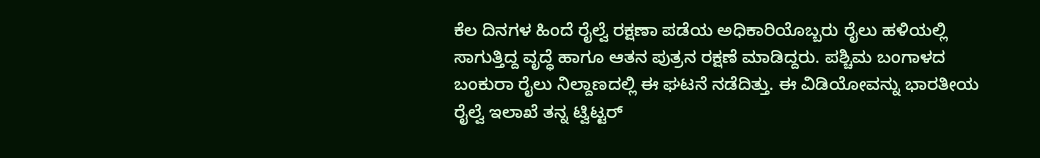ಕೆಲ ದಿನಗಳ ಹಿಂದೆ ರೈಲ್ವೆ ರಕ್ಷಣಾ ಪಡೆಯ ಅಧಿಕಾರಿಯೊಬ್ಬರು ರೈಲು ಹಳಿಯಲ್ಲಿ ಸಾಗುತ್ತಿದ್ದ ವೃದ್ಧೆ ಹಾಗೂ ಆತನ ಪುತ್ರನ ರಕ್ಷಣೆ ಮಾಡಿದ್ದರು. ಪಶ್ಚಿಮ ಬಂಗಾಳದ ಬಂಕುರಾ ರೈಲು ನಿಲ್ದಾಣದಲ್ಲಿ ಈ ಘಟನೆ ನಡೆದಿತ್ತು. ಈ ವಿಡಿಯೋವನ್ನು ಭಾರತೀಯ ರೈಲ್ವೆ ಇಲಾಖೆ ತನ್ನ ಟ್ವಿಟ್ಟರ್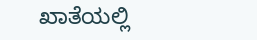ಖಾತೆಯಲ್ಲಿ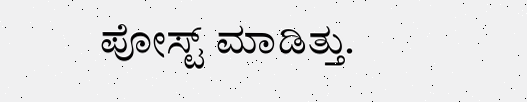ಪೋಸ್ಟ್ ಮಾಡಿತ್ತು.